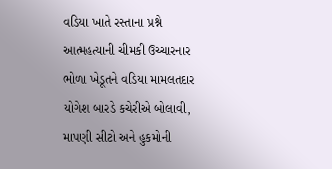વડિયા ખાતે રસ્તાના પ્રશ્ને આત્મહત્યાની ચીમકી ઉચ્ચારનાર ભોળા ખેડૂતને વડિયા મામલતદાર યોગેશ બારડે કચેરીએ બોલાવી, માપણી સીટો અને હુકમોની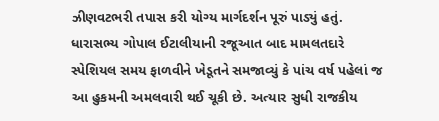ઝીણવટભરી તપાસ કરી યોગ્ય માર્ગદર્શન પૂરું પાડ્યું હતું. ધારાસભ્ય ગોપાલ ઈટાલીયાની રજૂઆત બાદ મામલતદારે સ્પેશિયલ સમય ફાળવીને ખેડૂતને સમજાવ્યું કે પાંચ વર્ષ પહેલાં જ આ હુકમની અમલવારી થઈ ચૂકી છે. અત્યાર સુધી રાજકીય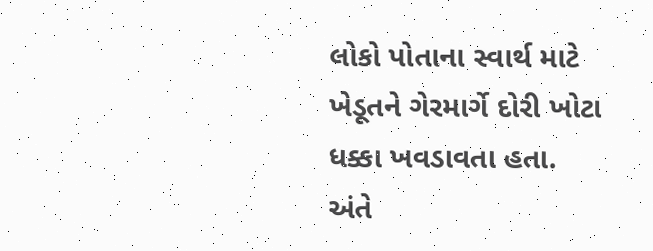લોકો પોતાના સ્વાર્થ માટે ખેડૂતને ગેરમાર્ગે દોરી ખોટા ધક્કા ખવડાવતા હતા. અંતે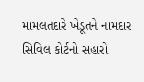મામલતદારે ખેડૂતને નામદાર સિવિલ કોર્ટનો સહારો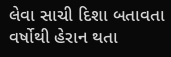લેવા સાચી દિશા બતાવતા વર્ષોથી હેરાન થતા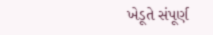ખેડૂતે સંપૂર્ણ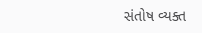સંતોષ વ્યક્ત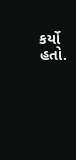કર્યો હતો.